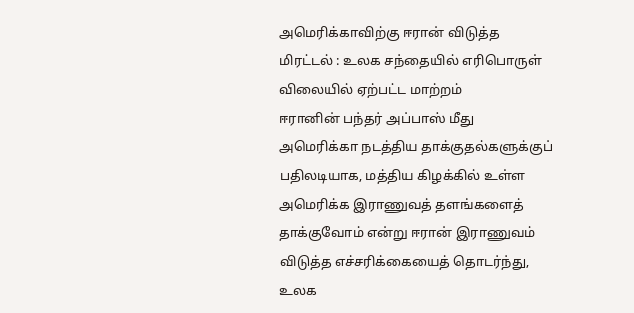அமெரிக்காவிற்கு ஈரான் விடுத்த மிரட்டல் : உலக சந்தையில் எரிபொருள் விலையில் ஏற்பட்ட மாற்றம்
ஈரானின் பந்தர் அப்பாஸ் மீது அமெரிக்கா நடத்திய தாக்குதல்களுக்குப் பதிலடியாக, மத்திய கிழக்கில் உள்ள அமெரிக்க இராணுவத் தளங்களைத் தாக்குவோம் என்று ஈரான் இராணுவம் விடுத்த எச்சரிக்கையைத் தொடர்ந்து, உலக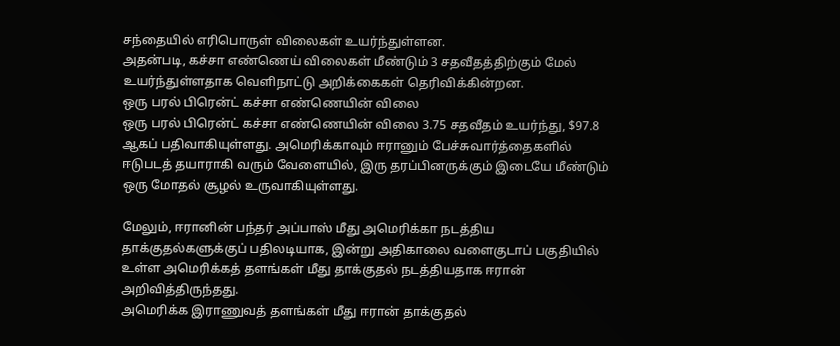சந்தையில் எரிபொருள் விலைகள் உயர்ந்துள்ளன.
அதன்படி, கச்சா எண்ணெய் விலைகள் மீண்டும் 3 சதவீதத்திற்கும் மேல் உயர்ந்துள்ளதாக வெளிநாட்டு அறிக்கைகள் தெரிவிக்கின்றன.
ஒரு பரல் பிரென்ட் கச்சா எண்ணெயின் விலை
ஒரு பரல் பிரென்ட் கச்சா எண்ணெயின் விலை 3.75 சதவீதம் உயர்ந்து, $97.8 ஆகப் பதிவாகியுள்ளது. அமெரிக்காவும் ஈரானும் பேச்சுவார்த்தைகளில் ஈடுபடத் தயாராகி வரும் வேளையில், இரு தரப்பினருக்கும் இடையே மீண்டும் ஒரு மோதல் சூழல் உருவாகியுள்ளது.

மேலும், ஈரானின் பந்தர் அப்பாஸ் மீது அமெரிக்கா நடத்திய தாக்குதல்களுக்குப் பதிலடியாக, இன்று அதிகாலை வளைகுடாப் பகுதியில் உள்ள அமெரிக்கத் தளங்கள் மீது தாக்குதல் நடத்தியதாக ஈரான் அறிவித்திருந்தது.
அமெரிக்க இராணுவத் தளங்கள் மீது ஈரான் தாக்குதல்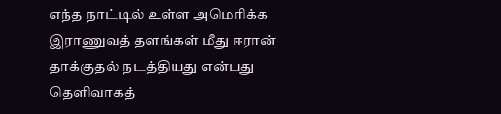எந்த நாட்டில் உள்ள அமெரிக்க இராணுவத் தளங்கள் மீது ஈரான் தாக்குதல் நடத்தியது என்பது தெளிவாகத்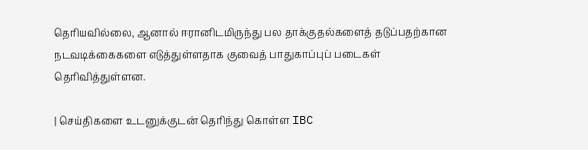தெரியவில்லை, ஆனால் ஈரானிடமிருந்து பல தாக்குதல்களைத் தடுப்பதற்கான நடவடிக்கைகளை எடுத்துள்ளதாக குவைத் பாதுகாப்புப் படைகள் தெரிவித்துள்ளன.

| செய்திகளை உடனுக்குடன் தெரிந்து கொள்ள IBC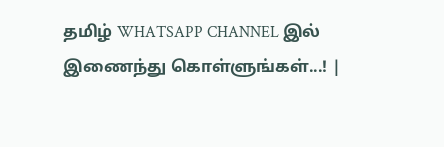தமிழ் WHATSAPP CHANNEL இல் இணைந்து கொள்ளுங்கள்...! |